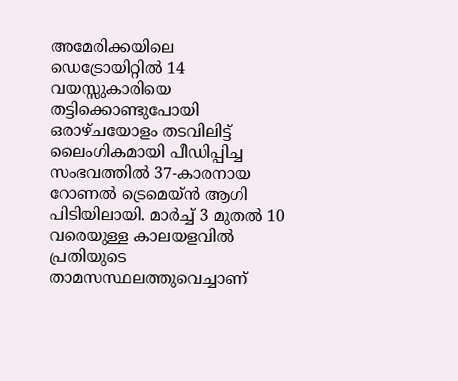അമേരിക്കയിലെ ഡെട്രോയിറ്റിൽ 14 വയസ്സുകാരിയെ തട്ടിക്കൊണ്ടുപോയി ഒരാഴ്ചയോളം തടവിലിട്ട് ലൈംഗികമായി പീഡിപ്പിച്ച സംഭവത്തിൽ 37-കാരനായ റോണൽ ട്രെമെയ്ൻ ആഗി പിടിയിലായി. മാർച്ച് 3 മുതൽ 10 വരെയുള്ള കാലയളവിൽ പ്രതിയുടെ താമസസ്ഥലത്തുവെച്ചാണ്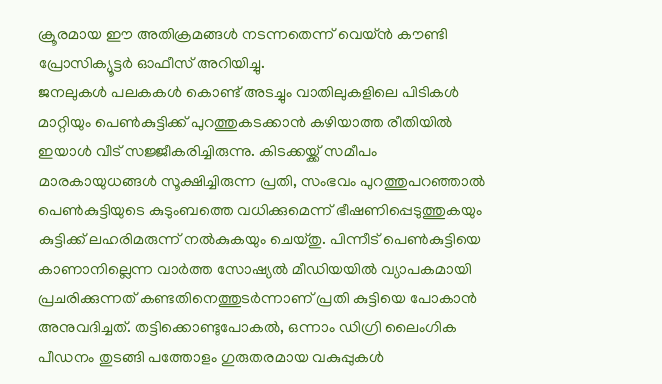ക്രൂരമായ ഈ അതിക്രമങ്ങൾ നടന്നതെന്ന് വെയ്ൻ കൗണ്ടി പ്രോസിക്യൂട്ടർ ഓഫീസ് അറിയിച്ചു.
ജനലുകൾ പലകകൾ കൊണ്ട് അടച്ചും വാതിലുകളിലെ പിടികൾ മാറ്റിയും പെൺകുട്ടിക്ക് പുറത്തുകടക്കാൻ കഴിയാത്ത രീതിയിൽ ഇയാൾ വീട് സജ്ജീകരിച്ചിരുന്നു. കിടക്കയ്ക്ക് സമീപം മാരകായുധങ്ങൾ സൂക്ഷിച്ചിരുന്ന പ്രതി, സംഭവം പുറത്തുപറഞ്ഞാൽ പെൺകുട്ടിയുടെ കുടുംബത്തെ വധിക്കുമെന്ന് ഭീഷണിപ്പെടുത്തുകയും കുട്ടിക്ക് ലഹരിമരുന്ന് നൽകുകയും ചെയ്തു. പിന്നീട് പെൺകുട്ടിയെ കാണാനില്ലെന്ന വാർത്ത സോഷ്യൽ മീഡിയയിൽ വ്യാപകമായി പ്രചരിക്കുന്നത് കണ്ടതിനെത്തുടർന്നാണ് പ്രതി കുട്ടിയെ പോകാൻ അനുവദിച്ചത്. തട്ടിക്കൊണ്ടുപോകൽ, ഒന്നാം ഡിഗ്രി ലൈംഗിക പീഡനം തുടങ്ങി പത്തോളം ഗുരുതരമായ വകുപ്പുകൾ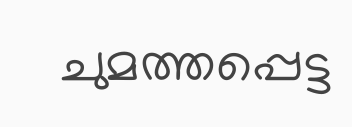ചുമത്തപ്പെട്ട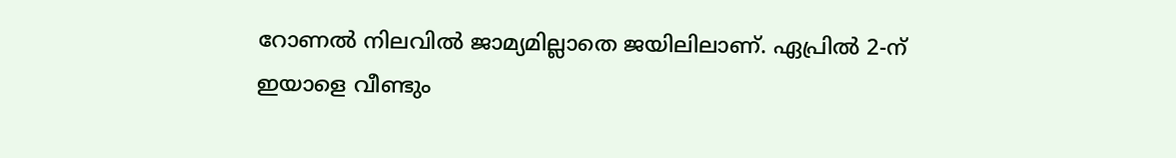റോണൽ നിലവിൽ ജാമ്യമില്ലാതെ ജയിലിലാണ്. ഏപ്രിൽ 2-ന് ഇയാളെ വീണ്ടും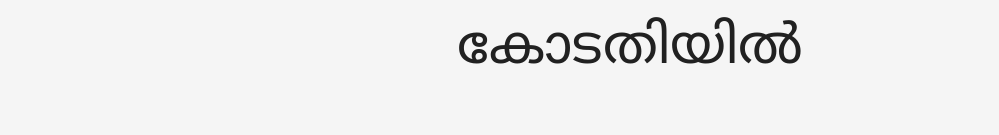കോടതിയിൽ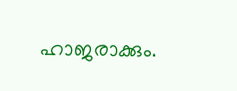ഹാജരാക്കും.